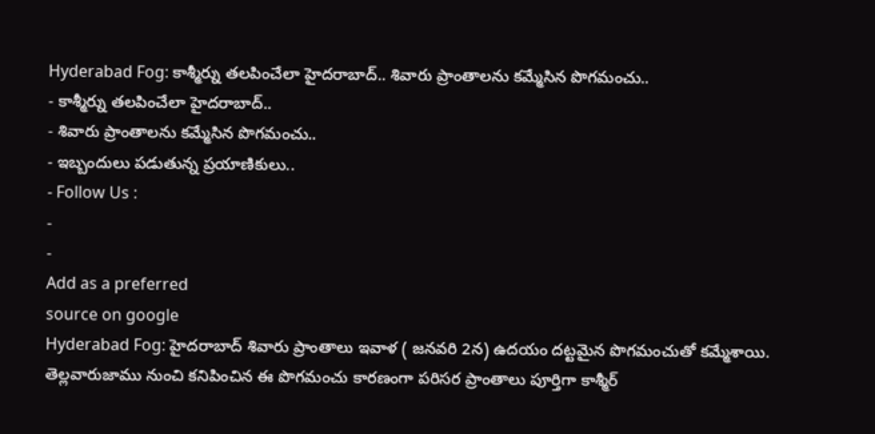Hyderabad Fog: కాశ్మీర్ను తలపించేలా హైదరాబాద్.. శివారు ప్రాంతాలను కమ్మేసిన పొగమంచు..
- కాశ్మీర్ను తలపించేలా హైదరాబాద్..
- శివారు ప్రాంతాలను కమ్మేసిన పొగమంచు..
- ఇబ్బందులు పడుతున్న ప్రయాణికులు..
- Follow Us :
-
-
Add as a preferred
source on google
Hyderabad Fog: హైదరాబాద్ శివారు ప్రాంతాలు ఇవాళ ( జనవరి 2న) ఉదయం దట్టమైన పొగమంచుతో కమ్మేశాయి. తెల్లవారుజాము నుంచి కనిపించిన ఈ పొగమంచు కారణంగా పరిసర ప్రాంతాలు పూర్తిగా కాశ్మీర్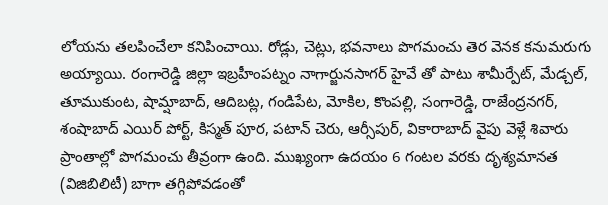లోయను తలపించేలా కనిపించాయి. రోడ్లు, చెట్లు, భవనాలు పొగమంచు తెర వెనక కనుమరుగు అయ్యాయి. రంగారెడ్డి జిల్లా ఇబ్రహీంపట్నం నాగార్జునసాగర్ హైవే తో పాటు శామీర్పేట్, మేడ్చల్, తూముకుంట, షామ్షాబాద్, ఆదిబట్ల, గండిపేట, మోకిల, కొంపల్లి, సంగారెడ్డి, రాజేంద్రనగర్, శంషాబాద్ ఎయిర్ పోర్ట్, కిస్మత్ పూర, పటాన్ చెరు, ఆర్సీపుర్, వికారాబాద్ వైపు వెళ్లే శివారు ప్రాంతాల్లో పొగమంచు తీవ్రంగా ఉంది. ముఖ్యంగా ఉదయం 6 గంటల వరకు దృశ్యమానత (విజిబిలిటీ) బాగా తగ్గిపోవడంతో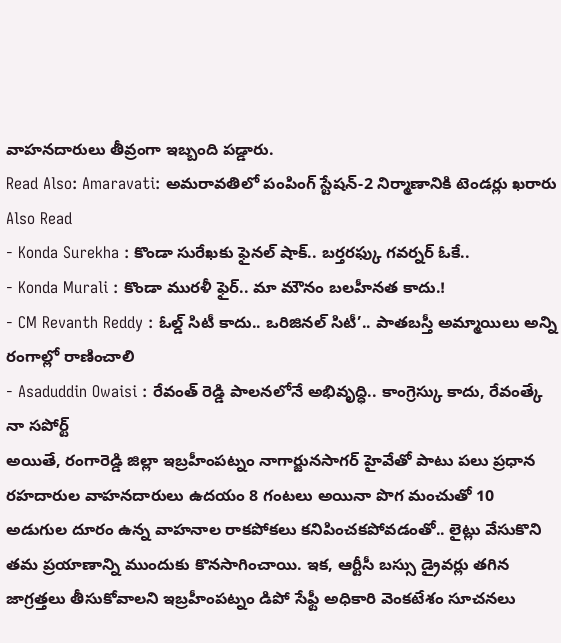వాహనదారులు తీవ్రంగా ఇబ్బంది పడ్డారు.
Read Also: Amaravati: అమరావతిలో పంపింగ్ స్టేషన్-2 నిర్మాణానికి టెండర్లు ఖరారు
Also Read
- Konda Surekha : కొండా సురేఖకు ఫైనల్ షాక్.. బర్తరఫ్కు గవర్నర్ ఓకే..
- Konda Murali : కొండా మురళీ ఫైర్.. మా మౌనం బలహీనత కాదు.!
- CM Revanth Reddy : ఓల్డ్ సిటీ కాదు.. ఒరిజినల్ సిటీ’.. పాతబస్తీ అమ్మాయిలు అన్ని రంగాల్లో రాణించాలి
- Asaduddin Owaisi : రేవంత్ రెడ్డి పాలనలోనే అభివృద్ధి.. కాంగ్రెస్కు కాదు, రేవంత్కే నా సపోర్ట్
అయితే, రంగారెడ్డి జిల్లా ఇబ్రహీంపట్నం నాగార్జునసాగర్ హైవేతో పాటు పలు ప్రధాన రహదారుల వాహనదారులు ఉదయం 8 గంటలు అయినా పొగ మంచుతో 10 అడుగుల దూరం ఉన్న వాహనాల రాకపోకలు కనిపించకపోవడంతో.. లైట్లు వేసుకొని తమ ప్రయాణాన్ని ముందుకు కొనసాగించాయి. ఇక, ఆర్టీసీ బస్సు డ్రైవర్లు తగిన జాగ్రత్తలు తీసుకోవాలని ఇబ్రహీంపట్నం డిపో సేఫ్టీ అధికారి వెంకటేశం సూచనలు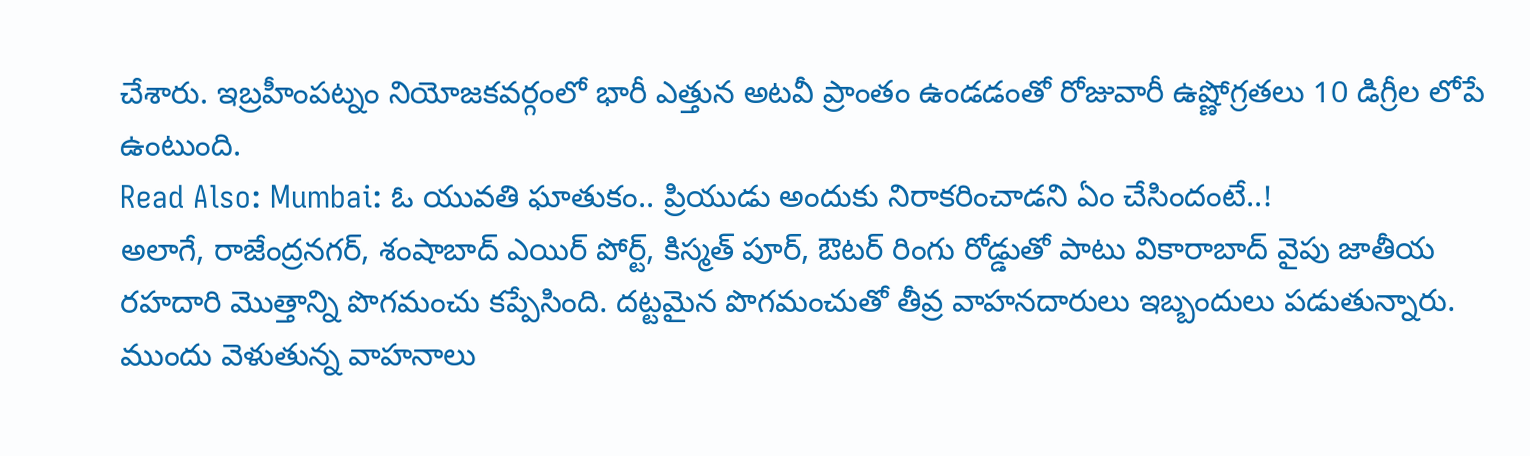చేశారు. ఇబ్రహీంపట్నం నియోజకవర్గంలో భారీ ఎత్తున అటవీ ప్రాంతం ఉండడంతో రోజువారీ ఉష్ణోగ్రతలు 10 డిగ్రీల లోపే ఉంటుంది.
Read Also: Mumbai: ఓ యువతి ఘాతుకం.. ప్రియుడు అందుకు నిరాకరించాడని ఏం చేసిందంటే..!
అలాగే, రాజేంద్రనగర్, శంషాబాద్ ఎయిర్ పోర్ట్, కిస్మత్ పూర్, ఔటర్ రింగు రోడ్డుతో పాటు వికారాబాద్ వైపు జాతీయ రహదారి మొత్తాన్ని పొగమంచు కప్పేసింది. దట్టమైన పొగమంచుతో తీవ్ర వాహనదారులు ఇబ్బందులు పడుతున్నారు. ముందు వెళుతున్న వాహనాలు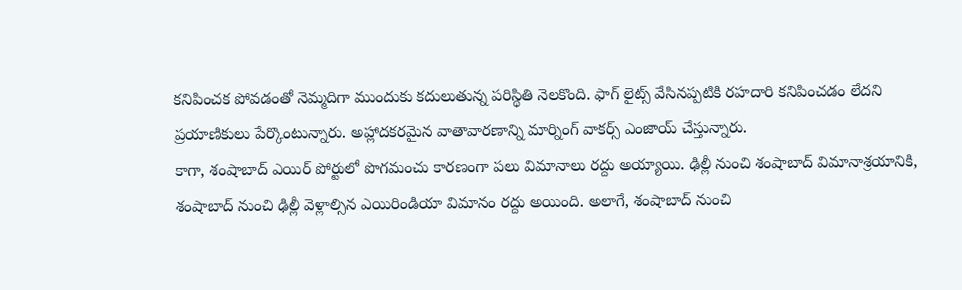కనిపించక పోవడంతో నెమ్మదిగా ముందుకు కదులుతున్న పరిస్థితి నెలకొంది. ఫాగ్ లైట్స్ వేసినప్పటికి రహదారి కనిపించడం లేదని ప్రయాణికులు పేర్కొంటున్నారు. అహ్లాదకరమైన వాతావారణాన్ని మార్నింగ్ వాకర్స్ ఎంజాయ్ చేస్తున్నారు.
కాగా, శంషాబాద్ ఎయిర్ పోర్టులో పొగమంచు కారణంగా పలు విమానాలు రద్దు అయ్యాయి. ఢిల్లీ నుంచి శంషాబాద్ విమానాశ్రయానికి, శంషాబాద్ నుంచి ఢిల్లీ వెళ్లాల్సిన ఎయిరిండియా విమానం రద్దు అయింది. అలాగే, శంషాబాద్ నుంచి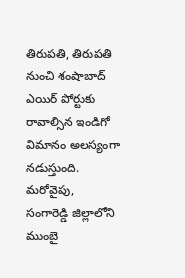తిరుపతి, తిరుపతి నుంచి శంషాబాద్ ఎయిర్ పోర్టుకు రావాల్సిన ఇండిగో విమానం అలస్యంగా నడుస్తుంది. మరోవైపు, సంగారెడ్డి జిల్లాలోని ముంబై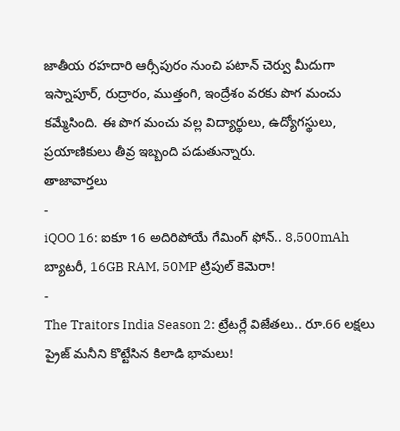జాతీయ రహదారి ఆర్సీపురం నుంచి పటాన్ చెర్వు మీదుగా ఇస్నాపూర్, రుద్రారం, ముత్తంగి, ఇంద్రేశం వరకు పొగ మంచు కమ్మేసింది. ఈ పొగ మంచు వల్ల విద్యార్థులు, ఉద్యోగస్థులు, ప్రయాణికులు తీవ్ర ఇబ్బంది పడుతున్నారు.
తాజావార్తలు
-
iQOO 16: ఐకూ 16 అదిరిపోయే గేమింగ్ ఫోన్.. 8,500mAh బ్యాటరీ, 16GB RAM, 50MP ట్రిపుల్ కెమెరా!
-
The Traitors India Season 2: ట్రేటర్లే విజేతలు.. రూ.66 లక్షలు ప్రైజ్ మనీని కొట్టేసిన కిలాడి భామలు!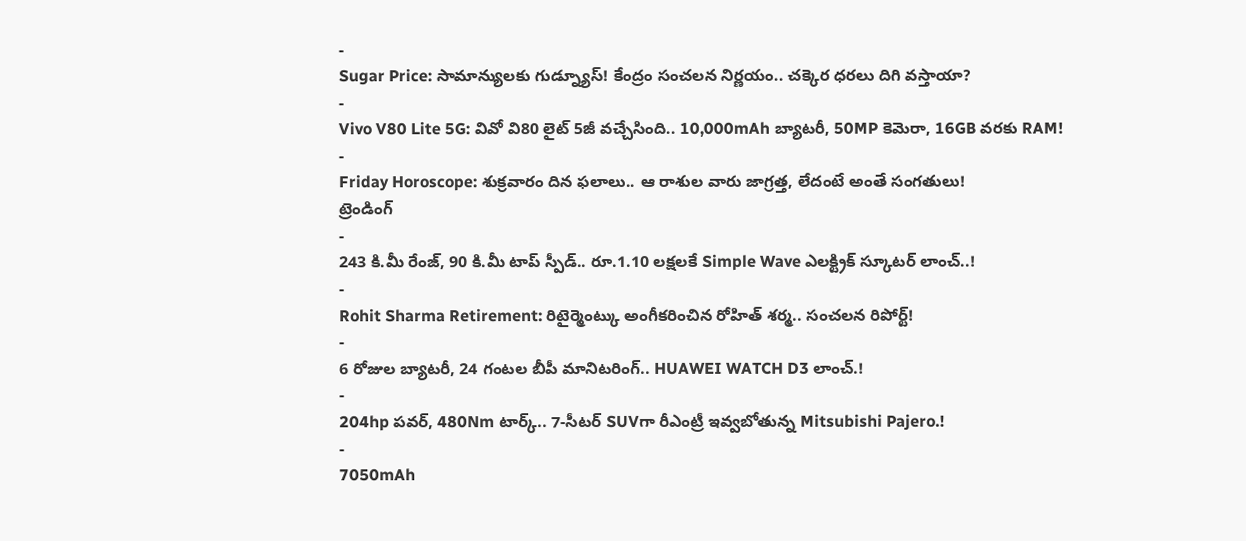-
Sugar Price: సామాన్యులకు గుడ్న్యూస్! కేంద్రం సంచలన నిర్ణయం.. చక్కెర ధరలు దిగి వస్తాయా?
-
Vivo V80 Lite 5G: వివో వి80 లైట్ 5జీ వచ్చేసింది.. 10,000mAh బ్యాటరీ, 50MP కెమెరా, 16GB వరకు RAM!
-
Friday Horoscope: శుక్రవారం దిన ఫలాలు.. ఆ రాశుల వారు జాగ్రత్త, లేదంటే అంతే సంగతులు!
ట్రెండింగ్
-
243 కి.మీ రేంజ్, 90 కి.మీ టాప్ స్పీడ్.. రూ.1.10 లక్షలకే Simple Wave ఎలక్ట్రిక్ స్కూటర్ లాంచ్..!
-
Rohit Sharma Retirement: రిటైర్మెంట్కు అంగీకరించిన రోహిత్ శర్మ.. సంచలన రిపోర్ట్!
-
6 రోజుల బ్యాటరీ, 24 గంటల బీపీ మానిటరింగ్.. HUAWEI WATCH D3 లాంచ్.!
-
204hp పవర్, 480Nm టార్క్.. 7-సీటర్ SUVగా రీఎంట్రీ ఇవ్వబోతున్న Mitsubishi Pajero.!
-
7050mAh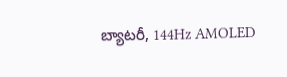బ్యాటరీ, 144Hz AMOLED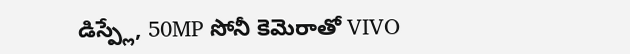డిస్ప్లే, 50MP సోనీ కెమెరాతో VIVO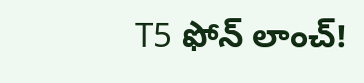T5 ఫోన్ లాంచ్!